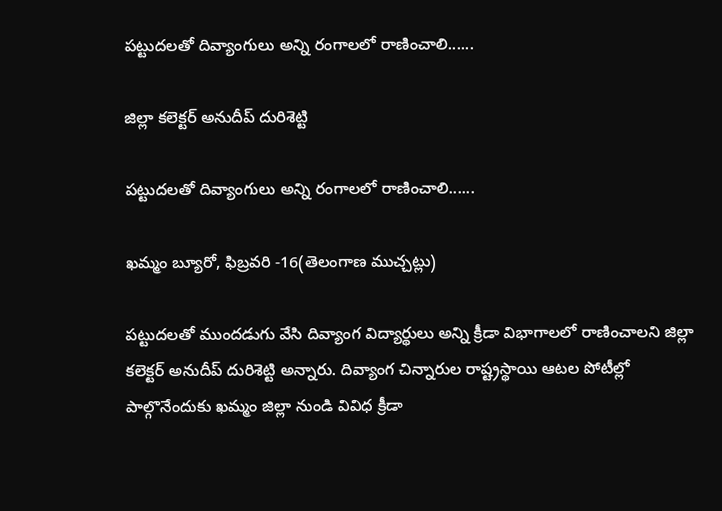పట్టుదలతో దివ్యాంగులు అన్ని రంగాలలో రాణించాలి......

జిల్లా కలెక్టర్ అనుదీప్ దురిశెట్టి

పట్టుదలతో దివ్యాంగులు అన్ని రంగాలలో రాణించాలి......

ఖమ్మం బ్యూరో, ఫిబ్రవరి -16(తెలంగాణ ముచ్చట్లు)

పట్టుదలతో ముందడుగు వేసి దివ్యాంగ విద్యార్థులు అన్ని క్రీడా విభాగాలలో రాణించాలని జిల్లా కలెక్టర్ అనుదీప్ దురిశెట్టి అన్నారు. దివ్యాంగ చిన్నారుల రాష్ట్రస్థాయి ఆటల పోటీల్లో పాల్గొనేందుకు ఖమ్మం జిల్లా నుండి వివిధ క్రీడా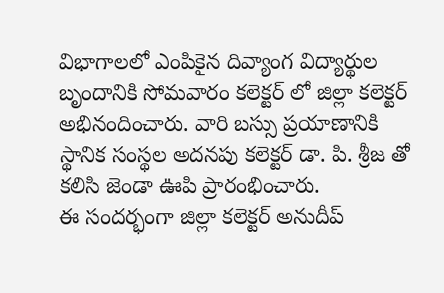విభాగాలలో ఎంపికైన దివ్యాంగ విద్యార్థుల  బృందానికి సోమవారం కలెక్టర్ లో జిల్లా కలెక్టర్ అభినందించారు. వారి బస్సు ప్రయాణానికి స్థానిక సంస్థల అదనపు కలెక్టర్ డా. పి. శ్రీజ తో కలిసి జెండా ఊపి ప్రారంభించారు.
ఈ సందర్భంగా జిల్లా కలెక్టర్ అనుదీప్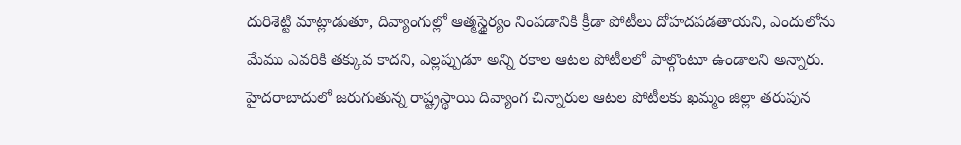దురిశెట్టి మాట్లాడుతూ, దివ్యాంగుల్లో ఆత్మస్థైర్యం నింపడానికి క్రీడా పోటీలు దోహదపడతాయని, ఎందులోను మేము ఎవరికి తక్కువ కాదని, ఎల్లప్పుడూ అన్ని రకాల ఆటల పోటీలలో పాల్గొంటూ ఉండాలని అన్నారు. హైదరాబాదులో జరుగుతున్న రాష్ట్రస్థాయి దివ్యాంగ చిన్నారుల ఆటల పోటీలకు ఖమ్మం జిల్లా తరుపున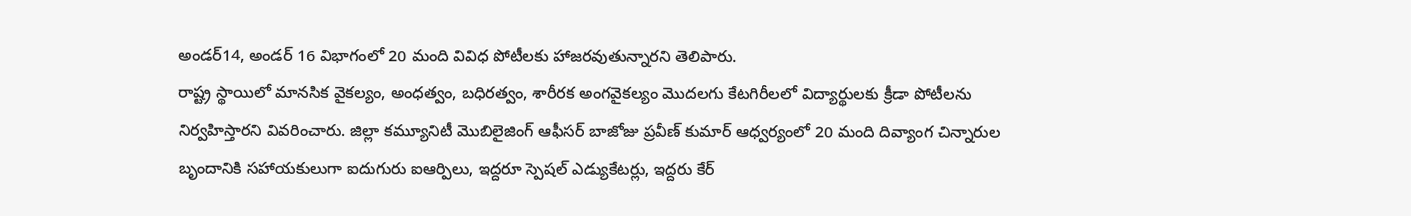అండర్14, అండర్ 16 విభాగంలో 20 మంది వివిధ పోటీలకు హాజరవుతున్నారని తెలిపారు.
రాష్ట్ర స్థాయిలో మానసిక వైకల్యం, అంధత్వం, బధిరత్వం, శారీరక అంగవైకల్యం మొదలగు కేటగిరీలలో విద్యార్థులకు క్రీడా పోటీలను నిర్వహిస్తారని వివరించారు. జిల్లా కమ్యూనిటీ మొబిలైజింగ్ ఆఫీసర్ బాజోజు ప్రవీణ్ కుమార్ ఆధ్వర్యంలో 20 మంది దివ్యాంగ చిన్నారుల బృందానికి సహాయకులుగా ఐదుగురు ఐఆర్పిలు, ఇద్దరూ స్పెషల్ ఎడ్యుకేటర్లు, ఇద్దరు కేర్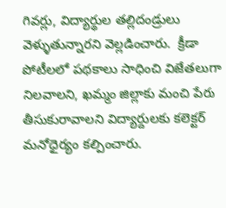గివర్లు, విద్యార్థుల తల్లిదండ్రులు వెళ్ళుతున్నారని వెల్లడించారు.  క్రీడా పోటీలలో పథకాలు సాధించి విజేతలుగా నిలవాలని, ఖమ్మం జిల్లాకు మంచి పేరు తీసుకురావాలని విద్యార్దులకు కలెక్టర్ మనోధైర్యం కల్పించారు.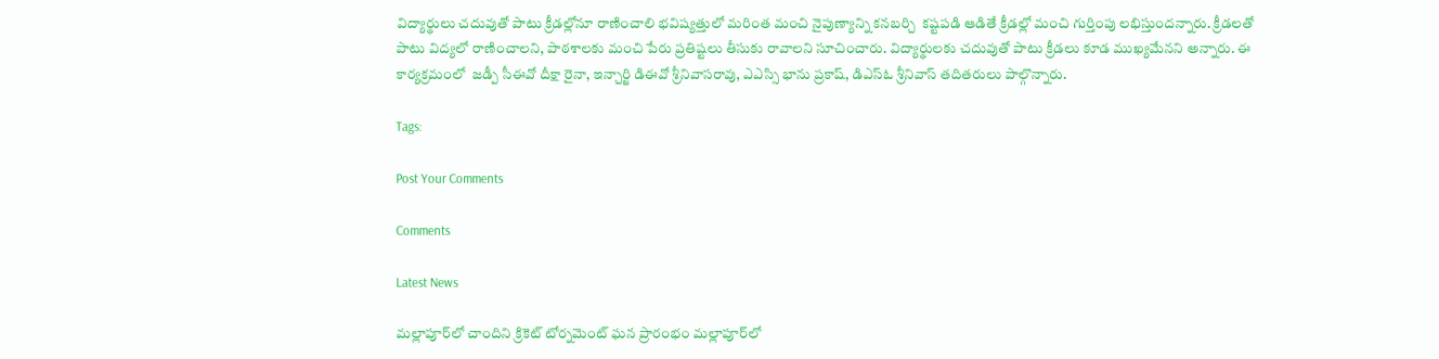విద్యార్థులు చదువుతో పాటు క్రీడల్లోనూ రాణించాలి భవిష్యత్తులో మరింత మంచి నైపుణ్యాన్ని కనబర్చి  కష్టపడి ఆడితే క్రీడల్లో మంచి గుర్తింపు లభిస్తుందన్నారు. క్రీడలతో పాటు విద్యలో రాణించాలని, పాఠశాలకు మంచి పేరు ప్రతిష్టలు తీసుకు రావాలని సూచించారు. విద్యార్థులకు చదువుతో పాటు క్రీడలు కూడ ముఖ్యమేనని అన్నారు. ఈ కార్యక్రమంలో  జడ్పీ సీఈవో దీక్షా రైనా, ఇన్చార్జి డిఈవో శ్రీనివాసరావు, ఎఎస్సి భాను ప్రకాష్, డిఎస్ఓ శ్రీనివాస్ తదితరులు పాల్గొన్నారు.

Tags:

Post Your Comments

Comments

Latest News

మల్లాపూర్‌లో చాందిని క్రికెట్ టోర్నమెంట్ ఘన ప్రారంభం మల్లాపూర్‌లో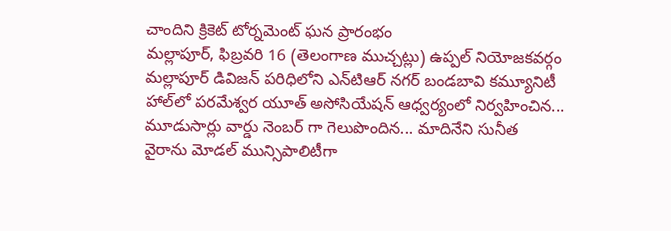చాందిని క్రికెట్ టోర్నమెంట్ ఘన ప్రారంభం
మల్లాపూర్, ఫిబ్రవరి 16 (తెలంగాణ ముచ్చట్లు) ఉప్పల్ నియోజకవర్గం మల్లాపూర్ డివిజన్ పరిధిలోని ఎన్‌టిఆర్ నగర్ బండబావి కమ్యూనిటీ హాల్‌లో పరమేశ్వర యూత్ అసోసియేషన్ ఆధ్వర్యంలో నిర్వహించిన...
మూడుసార్లు వార్డు నెంబర్ గా గెలుపొందిన... మాదినేని సునీత
వైరాను మోడల్ మున్సిపాలిటీగా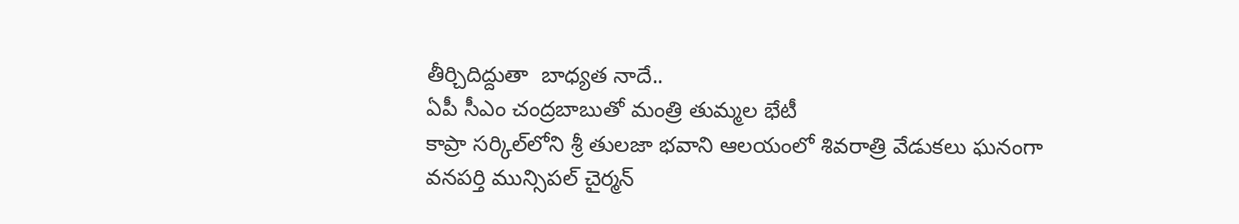తీర్చిదిద్దుతా  బాధ్యత నాదే..
ఏపీ సీఎం చంద్రబాబుతో మంత్రి తుమ్మల భేటీ
కాప్రా సర్కిల్‌లోని శ్రీ తులజా భవాని ఆలయంలో శివరాత్రి వేడుకలు ఘనంగా
వనపర్తి మున్సిపల్ చైర్మన్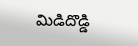మిడిదొడ్డి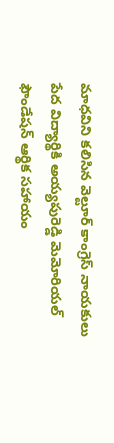మాధవిని కలిసిన వెల్టూర్ కాంగ్రెస్ నాయకులు
పేద విద్యార్థికి అయ్యపురెడ్డి మెమోరియల్ ఫౌండేషన్ ఆర్థిక సహాయం